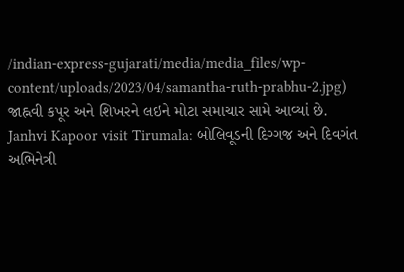/indian-express-gujarati/media/media_files/wp-content/uploads/2023/04/samantha-ruth-prabhu-2.jpg)
જાહ્નવી કપૂર અને શિખરને લઇને મોટા સમાચાર સામે આવ્યાં છે.
Janhvi Kapoor visit Tirumala: બોલિવૂડની દિગ્ગજ અને દિવગંત અભિનેત્રી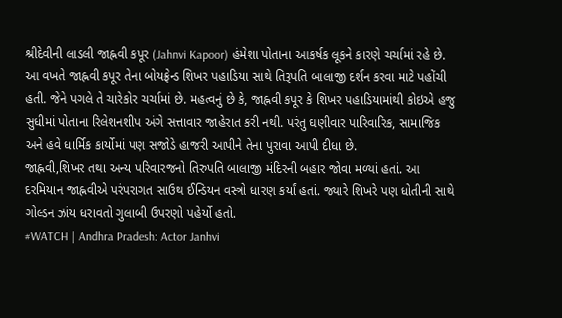શ્રીદેવીની લાડલી જાહ્નવી કપૂર (Jahnvi Kapoor) હંમેશા પોતાના આકર્ષક લૂકને કારણે ચર્ચામાં રહે છે. આ વખતે જાહ્નવી કપૂર તેના બોયફ્રેન્ડ શિખર પહાડિયા સાથે તિરૂપતિ બાલાજી દર્શન કરવા માટે પહોંચી હતી. જેને પગલે તે ચારેકોર ચર્ચામાં છે. મહત્વનું છે કે, જાહ્નવી કપૂર કે શિખર પહાડિયામાંથી કોઇએ હજુ સુધીમાં પોતાના રિલેશનશીપ અંગે સત્તાવાર જાહેરાત કરી નથી. પરંતુ ઘણીવાર પારિવારિક, સામાજિક અને હવે ધાર્મિક કાર્યોમાં પણ સજોડે હાજરી આપીને તેના પુરાવા આપી દીધા છે.
જાહ્નવી,શિખર તથા અન્ય પરિવારજનો તિરુપતિ બાલાજી મંદિરની બહાર જોવા મળ્યાં હતાં. આ દરમિયાન જાહ્નવીએ પરંપરાગત સાઉથ ઈન્ડિયન વસ્ત્રો ધારણ કર્યાં હતાં. જ્યારે શિખરે પણ ધોતીની સાથે ગોલ્ડન ઝાંય ધરાવતો ગુલાબી ઉપરણો પહેર્યો હતો.
#WATCH | Andhra Pradesh: Actor Janhvi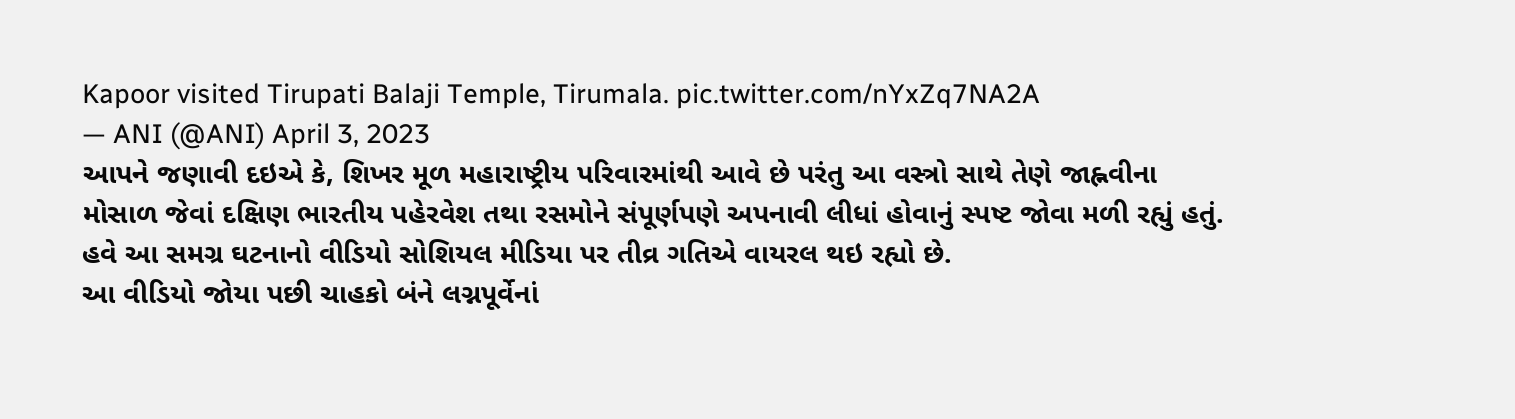Kapoor visited Tirupati Balaji Temple, Tirumala. pic.twitter.com/nYxZq7NA2A
— ANI (@ANI) April 3, 2023
આપને જણાવી દઇએ કે, શિખર મૂળ મહારાષ્ટ્રીય પરિવારમાંથી આવે છે પરંતુ આ વસ્ત્રો સાથે તેણે જાહ્નવીના મોસાળ જેવાં દક્ષિણ ભારતીય પહેરવેશ તથા રસમોને સંપૂર્ણપણે અપનાવી લીધાં હોવાનું સ્પષ્ટ જોવા મળી રહ્યું હતું. હવે આ સમગ્ર ઘટનાનો વીડિયો સોશિયલ મીડિયા પર તીવ્ર ગતિએ વાયરલ થઇ રહ્યો છે.
આ વીડિયો જોયા પછી ચાહકો બંને લગ્નપૂર્વેનાં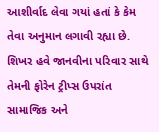આશીર્વાદ લેવા ગયાં હતાં કે કેમ તેવા અનુમાન લગાવી રહ્યા છે. શિખર હવે જાનવીના પરિવાર સાથે તેમની ફોરેન ટ્રીપ્સ ઉપરાંત સામાજિક અને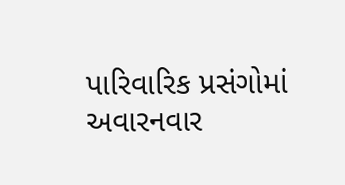પારિવારિક પ્રસંગોમાં અવારનવાર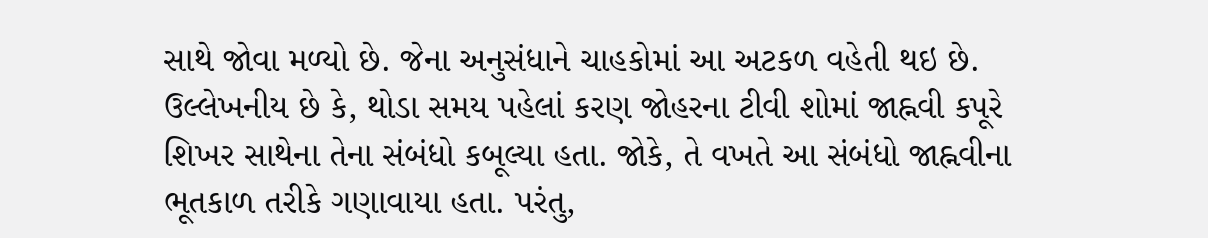સાથે જોવા મળ્યો છે. જેના અનુસંધાને ચાહકોમાં આ અટકળ વહેતી થઇ છે.
ઉલ્લેખનીય છે કે, થોડા સમય પહેલાં કરણ જોહરના ટીવી શોમાં જાહ્નવી કપૂરે શિખર સાથેના તેના સંબંધો કબૂલ્યા હતા. જોકે, તે વખતે આ સંબંધો જાહ્નવીના ભૂતકાળ તરીકે ગણાવાયા હતા. પરંતુ,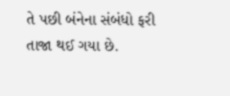તે પછી બંનેના સંબંધો ફરી તાજા થઈ ગયા છે.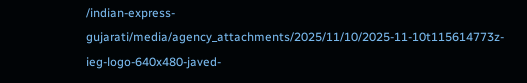/indian-express-gujarati/media/agency_attachments/2025/11/10/2025-11-10t115614773z-ieg-logo-640x480-javed-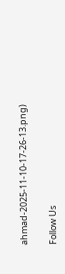ahmad-2025-11-10-17-26-13.png)

Follow Us